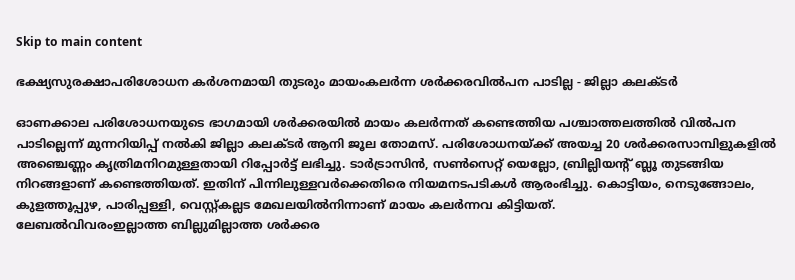Skip to main content

ഭക്ഷ്യസുരക്ഷാപരിശോധന കര്‍ശനമായി തുടരും മായംകലര്‍ന്ന ശര്‍ക്കരവില്‍പന പാടില്ല - ജില്ലാ കലക്ടര്‍

ഓണക്കാല പരിശോധനയുടെ ഭാഗമായി ശര്‍ക്കരയില്‍ മായം കലര്‍ന്നത് കണ്ടെത്തിയ പശ്ചാത്തലത്തില്‍ വില്‍പന പാടില്ലെന്ന് മുന്നറിയിപ്പ് നല്‍കി ജില്ലാ കലക്ടര്‍ ആനി ജൂല തോമസ്. പരിശോധനയ്ക്ക് അയച്ച 20 ശര്‍ക്കരസാമ്പിളുകളില്‍ അഞ്ചെണ്ണം കൃത്രിമനിറമുള്ളതായി റിപ്പോര്‍ട്ട് ലഭിച്ചു. ടാര്‍ട്രാസിന്‍, സണ്‍സെറ്റ് യെല്ലോ, ബ്രില്ലിയന്റ് ബ്ലൂ തുടങ്ങിയ നിറങ്ങളാണ് കണ്ടെത്തിയത്. ഇതിന് പിന്നിലുള്ളവര്‍ക്കെതിരെ നിയമനടപടികള്‍ ആരംഭിച്ചു. കൊട്ടിയം, നെടുങ്ങോലം, കുളത്തൂപ്പുഴ, പാരിപ്പള്ളി, വെസ്റ്റ്കല്ലട മേഖലയില്‍നിന്നാണ് മായം കലര്‍ന്നവ കിട്ടിയത്.
ലേബല്‍വിവരംഇല്ലാത്ത ബില്ലുമില്ലാത്ത ശര്‍ക്കര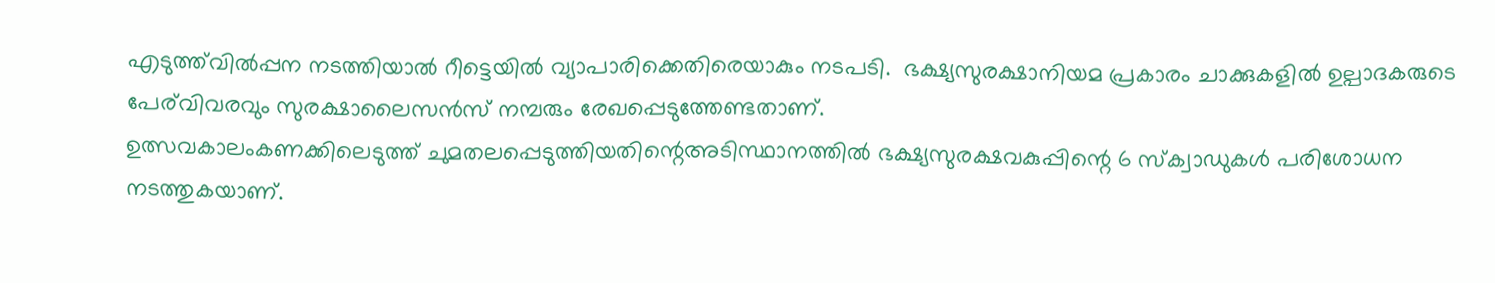എടുത്ത്‌വില്‍പ്പന നടത്തിയാല്‍ റീട്ടെയില്‍ വ്യാപാരിക്കെതിരെയാകും നടപടി.  ഭക്ഷ്യസുരക്ഷാനിയമ പ്രകാരം ചാക്കുകളില്‍ ഉല്പാദകരുടെ പേര്‌വിവരവും സുരക്ഷാലൈസന്‍സ് നമ്പരും രേഖപ്പെടുത്തേണ്ടതാണ്.
ഉത്സവകാലംകണക്കിലെടുത്ത് ചുമതലപ്പെടുത്തിയതിന്റെഅടിസ്ഥാനത്തില്‍ ഭക്ഷ്യസുരക്ഷവകുപ്പിന്റെ 6 സ്‌ക്വാഡുകള്‍ പരിശോധന നടത്തുകയാണ്.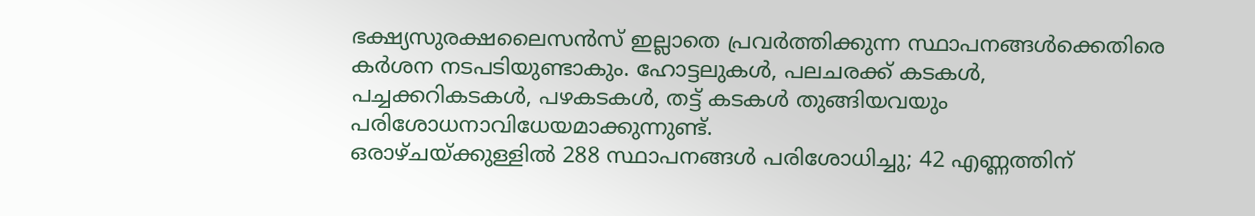ഭക്ഷ്യസുരക്ഷലൈസന്‍സ് ഇല്ലാതെ പ്രവര്‍ത്തിക്കുന്ന സ്ഥാപനങ്ങള്‍ക്കെതിരെ കര്‍ശന നടപടിയുണ്ടാകും. ഹോട്ടലുകള്‍, പലചരക്ക് കടകള്‍, പച്ചക്കറികടകള്‍, പഴകടകള്‍, തട്ട് കടകള്‍ തുങ്ങിയവയും പരിശോധനാവിധേയമാക്കുന്നുണ്ട്.
ഒരാഴ്ചയ്ക്കുള്ളില്‍ 288 സ്ഥാപനങ്ങള്‍ പരിശോധിച്ചു; 42 എണ്ണത്തിന്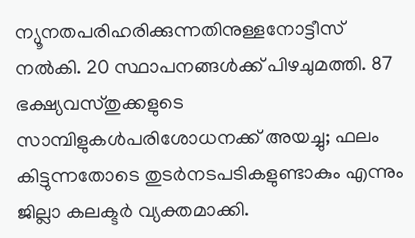ന്യൂനതപരിഹരിക്കുന്നതിനുള്ളനോട്ടീസ് നല്‍കി. 20 സ്ഥാപനങ്ങള്‍ക്ക് പിഴചുമത്തി. 87 ഭക്ഷ്യവസ്തുക്കളുടെ സാമ്പിളുകള്‍പരിശോധനക്ക് അയച്ചു; ഫലം കിട്ടുന്നതോടെ തുടര്‍നടപടികളുണ്ടാകും എന്നും ജില്ലാ കലക്ടര്‍ വ്യക്തമാക്കി.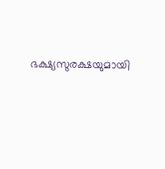ഭക്ഷ്യസുരക്ഷയുമായി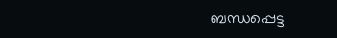ബന്ധപ്പെട്ട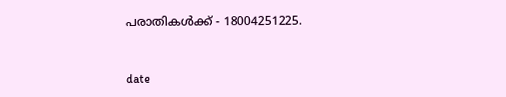പരാതികള്‍ക്ക് - 18004251225.


date